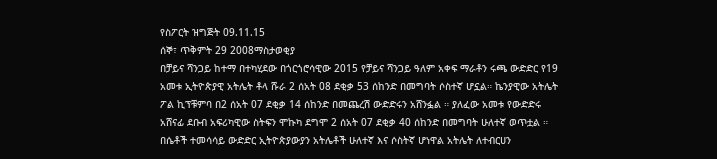የስፖርት ዝግጅት 09.11.15
ሰኞ፣ ጥቅምት 29 2008ማስታወቂያ
በቻይና ሻንጋይ ከተማ በተካሂደው በጎርጎሮሳዊው 2015 የቻይና ሻንጋይ ዓለም አቀፍ ማራቶን ሩጫ ውድድር የ19 አመቱ ኢትዮጵያዊ አትሌት ቶላ ሹራ 2 ሰአት 08 ደቂቃ 53 ሰከንድ በመግባት ሶስተኛ ሆኗል። ኬንያዊው አትሌት ፖል ኪፕቹምባ በ2 ሰአት 07 ደቂቃ 14 ሰከንድ በመጨረሽ ውድድሩን አሸንፏል ። ያለፈው አመቱ የውድድሩ አሸናፊ ደቡብ አፍሪካዊው ስትፍን ሞኩካ ደግሞ 2 ሰአት 07 ደቂቃ 40 ሰከንድ በመግባት ሁለተኛ ወጥቷል ። በሴቶች ተመሳሳይ ውድድር ኢትዮጵያውያን አትሌቶች ሁለተኛ እና ሶስትኛ ሆነዋል አትሌት ለተብርሀን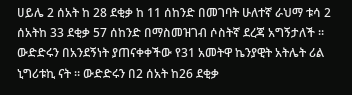ሀይሌ 2 ሰአት ከ 28 ደቂቃ ከ 11 ሰከንድ በመገባት ሁለተኛ ራህማ ቱሳ 2 ሰአትከ 33 ደቂቃ 57 ሰከንድ በማስመዝገብ ሶስትኛ ደረጃ አግኝታለች ። ውድድሩን በአንደኝነት ያጠናቀቀችው የ31 አመትዋ ኬንያዊት አትሌት ሪል ኒግሪቱኪ ናት ። ውድድሩን በ2 ሰአት ከ26 ደቂቃ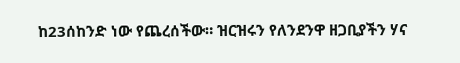ከ23ሰከንድ ነው የጨረሰችው። ዝርዝሩን የለንደንዋ ዘጋቢያችን ሃና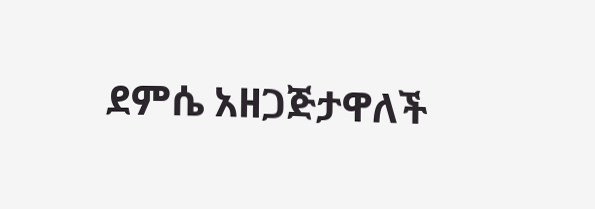ደምሴ አዘጋጅታዋለች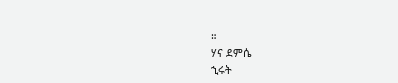።
ሃና ደምሴ
ኂሩት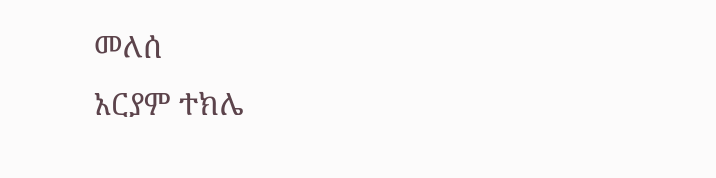መለሰ
አርያም ተክሌ